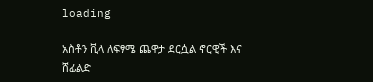loading

አስቶን ቪላ ለፍፃሜ ጨዋታ ደርሷል ኖርዊች እና ሸፊልድ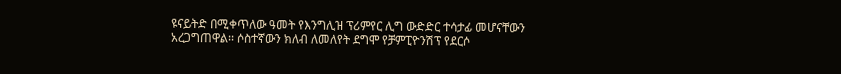ዩናይትድ በሚቀጥለው ዓመት የእንግሊዝ ፕሪምየር ሊግ ውድድር ተሳታፊ መሆናቸውን አረጋግጠዋል፡፡ ሶስተኛውን ክለብ ለመለየት ደግሞ የቻምፒዮንሽፕ የደርሶ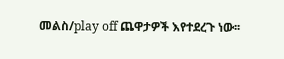መልስ/play off ጨዋታዎች እየተደረጉ ነው፡፡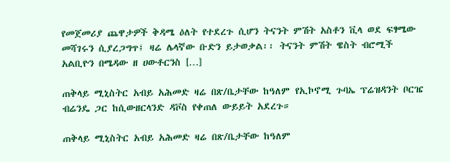የመጀመሪያ ጨዋታዎች ቅዳሜ ዕለት የተደረጉ ሲሆን ትናንት ምሽት አስቶን ቪላ ወደ ፍፃሜው መሻገሩን ሲያረጋግጥ፤ ዛሬ ሌላኛው ቡድን ይታወቃል፡፡ ትናንት ምሽት ዌስት ብሮሚች አልቢዮን በሜዳው ዘ ሀውቶርንስ […]

ጠቅላይ ሚኒስትር አብይ አሕመድ ዛሬ በጽ/ቤታቸው ከዓለም የኢኮኖሚ ጉባኤ ፕሬዝዳንት ቦርዤ ብሬንዴ ጋር ከሲውዘርላንድ ዳቮስ የቀጠለ ውይይት አደረጉ።

ጠቅላይ ሚኒስትር አብይ አሕመድ ዛሬ በጽ/ቤታቸው ከዓለም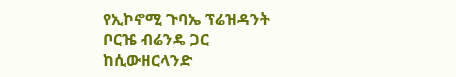የኢኮኖሚ ጉባኤ ፕሬዝዳንት ቦርዤ ብሬንዴ ጋር ከሲውዘርላንድ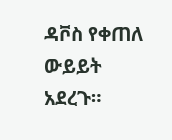ዳቮስ የቀጠለ ውይይት አደረጉ።